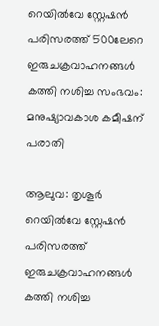റെയിൽവേ സ്റ്റേഷൻ പരിസരത്ത് 500ലേറെ ഇരുചക്രവാഹനങ്ങൾ കത്തി നശിച്ച സംഭവം: മനുഷ്യാവകാശ കമീഷന് പരാതി

ആലുവ: തൃശൂർ റെയിൽവേ സ്റ്റേഷൻ പരിസരത്ത് ഇരുചക്രവാഹനങ്ങൾ കത്തി നശിച്ച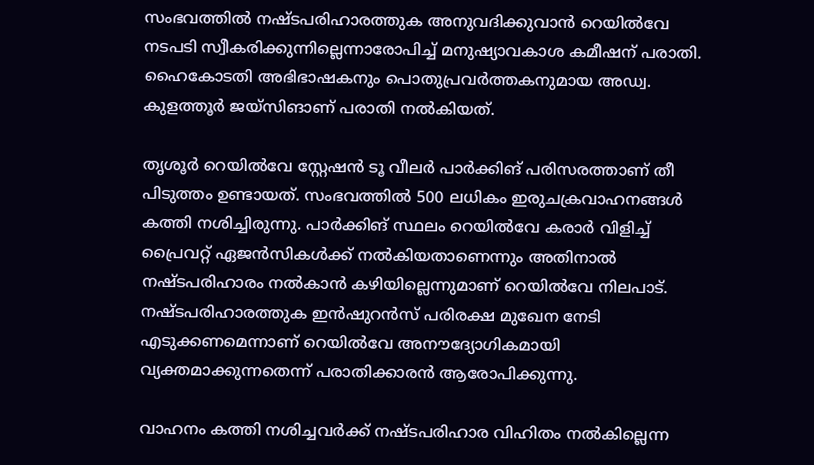സംഭവത്തിൽ നഷ്ടപരിഹാരത്തുക അനുവദിക്കുവാൻ റെയിൽവേ നടപടി സ്വീകരിക്കുന്നില്ലെന്നാരോപിച്ച് മനുഷ്യാവകാശ കമീഷന് പരാതി. ഹൈകോടതി അഭിഭാഷകനും പൊതുപ്രവർത്തകനുമായ അഡ്വ. കുളത്തൂർ ജയ്‌സിങാണ് പരാതി നൽകിയത്.

തൃശൂർ റെയിൽവേ സ്റ്റേഷൻ ടൂ വീലർ പാർക്കിങ് പരിസരത്താണ് തീ പിടുത്തം ഉണ്ടായത്. സംഭവത്തിൽ 500 ലധികം ഇരുചക്രവാഹനങ്ങൾ കത്തി നശിച്ചിരുന്നു. പാർക്കിങ് സ്ഥലം റെയിൽവേ കരാർ വിളിച്ച് പ്രൈവറ്റ് ഏജൻസികൾക്ക് നൽകിയതാണെന്നും അതിനാൽ നഷ്ടപരിഹാരം നൽകാൻ കഴിയില്ലെന്നുമാണ് റെയിൽവേ നിലപാട്. നഷ്ടപരിഹാരത്തുക ഇൻഷുറൻസ് പരിരക്ഷ മുഖേന നേടി എടുക്കണമെന്നാണ് റെയിൽവേ അനൗദ്യോഗികമായി വ്യക്തമാക്കുന്നതെന്ന് പരാതിക്കാരൻ ആരോപിക്കുന്നു.

വാഹനം കത്തി നശിച്ചവർക്ക് നഷ്ടപരിഹാര വിഹിതം നൽകില്ലെന്ന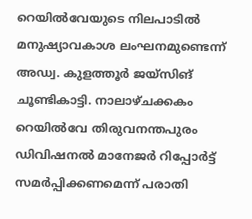റെയിൽവേയുടെ നിലപാടിൽ മനുഷ്യാവകാശ ലംഘനമുണ്ടെന്ന് അഡ്വ. കുളത്തൂർ ജയ്‌സിങ് ചൂണ്ടികാട്ടി. നാലാഴ്ചക്കകം റെയിൽവേ തിരുവനന്തപുരം ഡിവിഷനൽ മാനേജർ റിപ്പോർട്ട് സമർപ്പിക്കണമെന്ന് പരാതി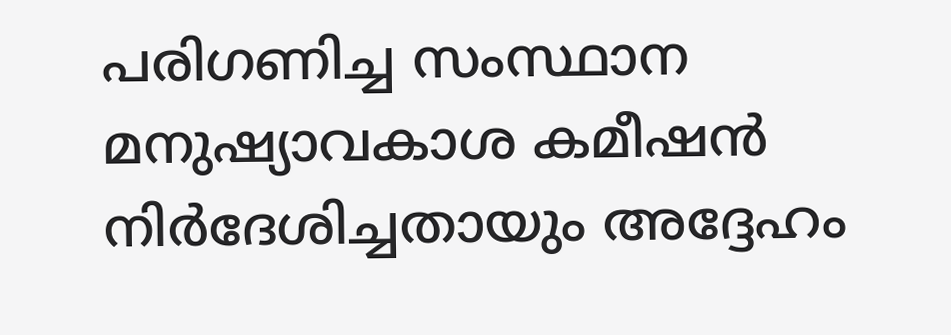പരിഗണിച്ച സംസ്ഥാന മനുഷ്യാവകാശ കമീഷൻ നിർദേശിച്ചതായും അദ്ദേഹം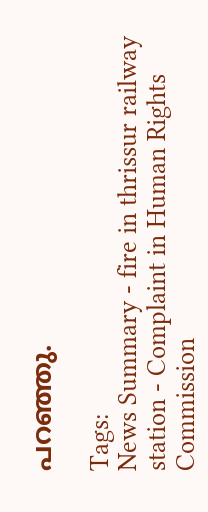പറഞ്ഞു.

Tags:
News Summary - fire in thrissur railway station - Complaint in Human Rights Commission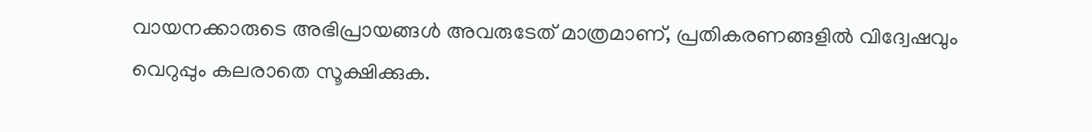വായനക്കാരുടെ അഭിപ്രായങ്ങള്‍ അവരുടേത് മാത്രമാണ്, പ്രതികരണങ്ങളിൽ വിദ്വേഷവും വെറുപ്പും കലരാതെ സൂക്ഷിക്കുക.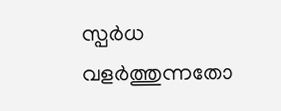സ്പർധ വളർത്തുന്നതോ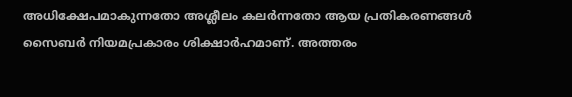അധിക്ഷേപമാകുന്നതോ അശ്ലീലം കലർന്നതോ ആയ പ്രതികരണങ്ങൾ സൈബർ നിയമപ്രകാരം ശിക്ഷാർഹമാണ്. അത്തരം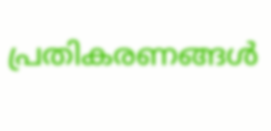പ്രതികരണങ്ങൾ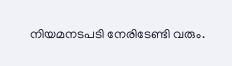നിയമനടപടി നേരിടേണ്ടി വരും.